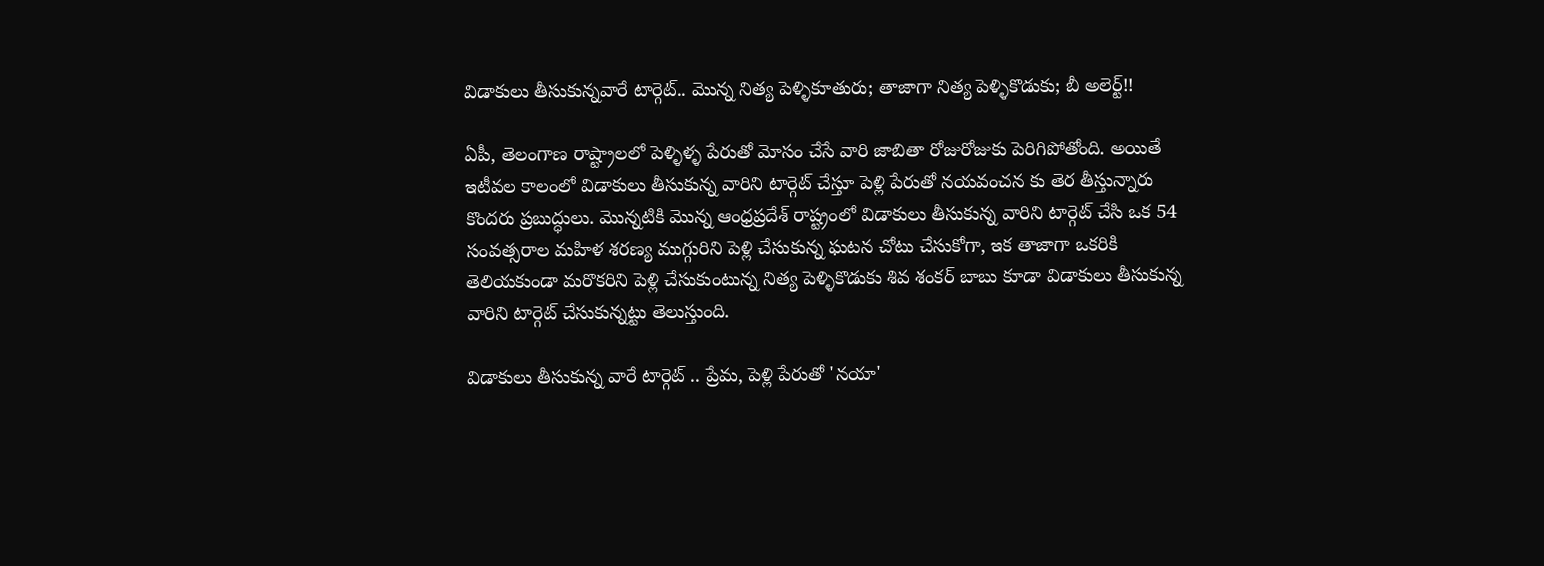విడాకులు తీసుకున్నవారే టార్గెట్.. మొన్న నిత్య పెళ్ళికూతురు; తాజాగా నిత్య పెళ్ళికొడుకు; బీ అలెర్ట్!!

ఏపీ, తెలంగాణ రాష్ట్రాలలో పెళ్ళిళ్ళ పేరుతో మోసం చేసే వారి జాబితా రోజురోజుకు పెరిగిపోతోంది. అయితే ఇటీవల కాలంలో విడాకులు తీసుకున్న వారిని టార్గెట్ చేస్తూ పెళ్లి పేరుతో నయవంచన కు తెర తీస్తున్నారు కొందరు ప్రబుద్ధులు. మొన్నటికి మొన్న ఆంధ్రప్రదేశ్ రాష్ట్రంలో విడాకులు తీసుకున్న వారిని టార్గెట్ చేసి ఒక 54 సంవత్సరాల మహిళ శరణ్య ముగ్గురిని పెళ్లి చేసుకున్న ఘటన చోటు చేసుకోగా, ఇక తాజాగా ఒకరికి తెలియకుండా మరొకరిని పెళ్లి చేసుకుంటున్న నిత్య పెళ్ళికొడుకు శివ శంకర్ బాబు కూడా విడాకులు తీసుకున్న వారిని టార్గెట్ చేసుకున్నట్టు తెలుస్తుంది.

విడాకులు తీసుకున్న వారే టార్గెట్ .. ప్రేమ, పెళ్లి పేరుతో 'నయా'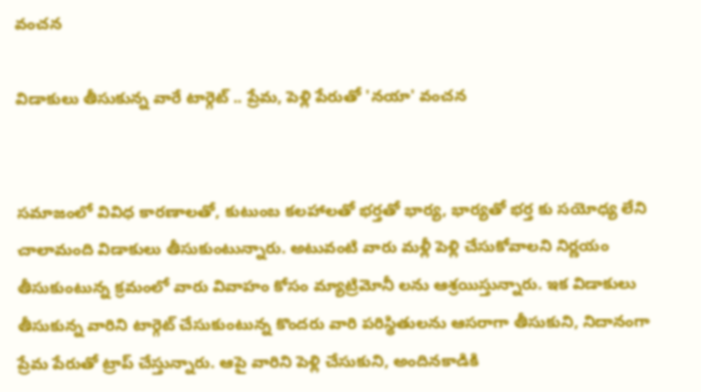వంచన

విడాకులు తీసుకున్న వారే టార్గెట్ .. ప్రేమ, పెళ్లి పేరుతో 'నయా' వంచన


సమాజంలో వివిధ కారణాలతో, కుటుంబ కలహాలతో భర్తతో భార్య, భార్యతో భర్త కు సయోధ్య లేని చాలామంది విడాకులు తీసుకుంటున్నారు. అటువంటి వారు మళ్లీ పెళ్లి చేసుకోవాలని నిర్ణయం తీసుకుంటున్న క్రమంలో వారు వివాహం కోసం మ్యాట్రిమోనీ లను ఆశ్రయిస్తున్నారు. ఇక విడాకులు తీసుకున్న వారిని టార్గెట్ చేసుకుంటున్న కొందరు వారి పరిస్థితులను ఆసరాగా తీసుకుని, నిదానంగా ప్రేమ పేరుతో ట్రాప్ చేస్తున్నారు. ఆపై వారిని పెళ్లి చేసుకుని, అందినకాడికి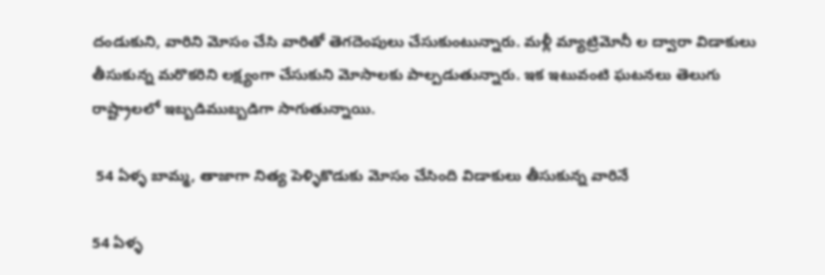దండుకుని, వారిని మోసం చేసి వారితో తెగదెంపులు చేసుకుంటున్నారు. మళ్లీ మ్యాట్రిమోనీ ల ద్వారా విడాకులు తీసుకున్న మరొకరిని లక్ష్యంగా చేసుకుని మోసాలకు పాల్పడుతున్నారు. ఇక ఇటువంటి ఘటనలు తెలుగు రాష్ట్రాలలో ఇబ్బడిముబ్బడిగా సాగుతున్నాయి.

 54 ఏళ్ళ బామ్మ, తాజాగా నిత్య పెళ్ళికొడుకు మోసం చేసింది విడాకులు తీసుకున్న వారినే

54 ఏళ్ళ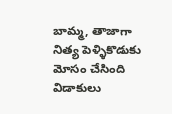బామ్మ, తాజాగా నిత్య పెళ్ళికొడుకు మోసం చేసింది విడాకులు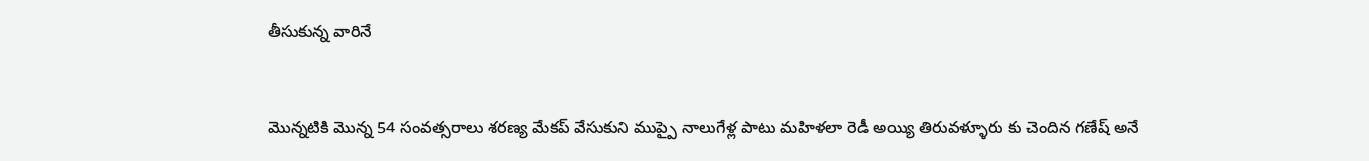తీసుకున్న వారినే


మొన్నటికి మొన్న 54 సంవత్సరాలు శరణ్య మేకప్ వేసుకుని ముప్పై నాలుగేళ్ల పాటు మహిళలా రెడీ అయ్యి తిరువళ్ళూరు కు చెందిన గణేష్ అనే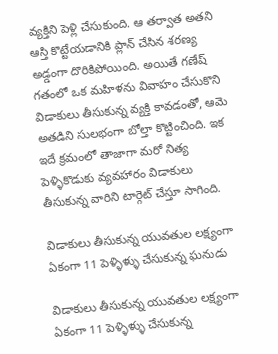వ్యక్తిని పెళ్లి చేసుకుంది. ఆ తర్వాత అతని ఆస్తి కొట్టేయడానికి ప్లాన్ చేసిన శరణ్య అడ్డంగా దొరికిపోయింది. అయితే గణేష్ గతంలో ఒక మహిళను వివాహం చేసుకొని విడాకులు తీసుకున్న వ్యక్తి కావడంతో, ఆమె అతడిని సులభంగా బోల్తా కొట్టించింది. ఇక ఇదే క్రమంలో తాజాగా మరో నిత్య పెళ్ళికొడుకు వ్యవహారం విడాకులు తీసుకున్న వారిని టార్గెట్ చేస్తూ సాగింది.

విడాకులు తీసుకున్న యువతుల లక్ష్యంగా ఏకంగా 11 పెళ్ళిళ్ళు చేసుకున్న ఘనుడు

విడాకులు తీసుకున్న యువతుల లక్ష్యంగా ఏకంగా 11 పెళ్ళిళ్ళు చేసుకున్న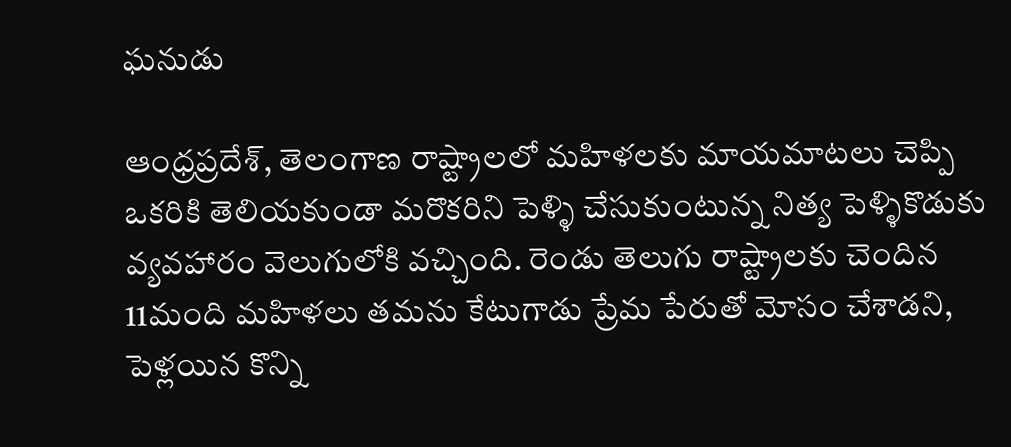ఘనుడు

ఆంధ్రప్రదేశ్, తెలంగాణ రాష్ట్రాలలో మహిళలకు మాయమాటలు చెప్పి ఒకరికి తెలియకుండా మరొకరిని పెళ్ళి చేసుకుంటున్న నిత్య పెళ్ళికొడుకు వ్యవహారం వెలుగులోకి వచ్చింది. రెండు తెలుగు రాష్ట్రాలకు చెందిన 11మంది మహిళలు తమను కేటుగాడు ప్రేమ పేరుతో మోసం చేశాడని, పెళ్లయిన కొన్ని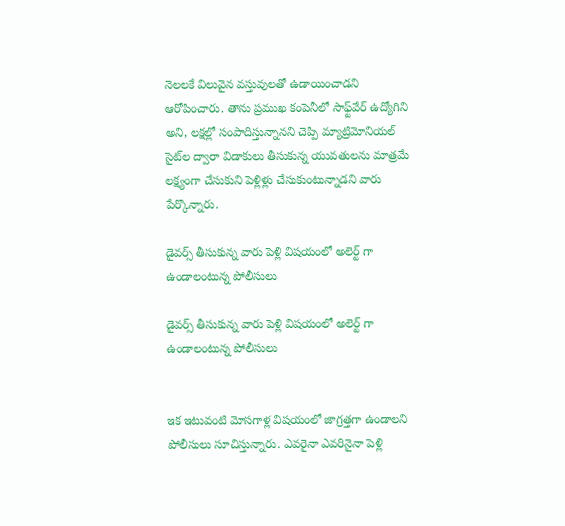నెలలకే విలువైన వస్తువులతో ఉడాయించాడని ఆరోపించారు. తాను ప్రముఖ కంపెనీలో సాఫ్ట్‌వేర్ ఉద్యోగిని అని, లక్షల్లో సంపాదిస్తున్నానని చెప్పి మ్యాట్రిమోనియల్ సైట్‌ల ద్వారా విడాకులు తీసుకున్న యువతులను మాత్రమే లక్ష్యంగా చేసుకుని పెళ్లిళ్లు చేసుకుంటున్నాడని వారు పేర్కొన్నారు.

డైవర్స్ తీసుకున్న వారు పెళ్లి విషయంలో అలెర్ట్ గా ఉండాలంటున్న పోలీసులు

డైవర్స్ తీసుకున్న వారు పెళ్లి విషయంలో అలెర్ట్ గా ఉండాలంటున్న పోలీసులు


ఇక ఇటువంటి మోసగాళ్ల విషయంలో జాగ్రత్తగా ఉండాలని పోలీసులు సూచిస్తున్నారు. ఎవరైనా ఎవరినైనా పెళ్లి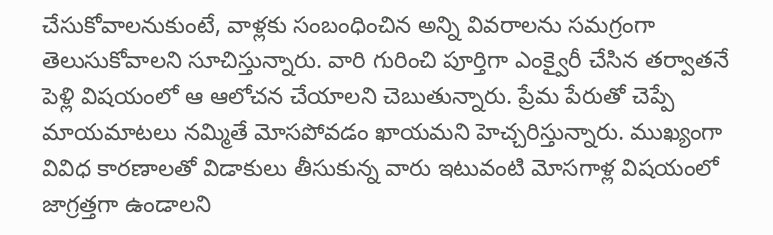చేసుకోవాలనుకుంటే, వాళ్లకు సంబంధించిన అన్ని వివరాలను సమగ్రంగా తెలుసుకోవాలని సూచిస్తున్నారు. వారి గురించి పూర్తిగా ఎంక్వైరీ చేసిన తర్వాతనే పెళ్లి విషయంలో ఆ ఆలోచన చేయాలని చెబుతున్నారు. ప్రేమ పేరుతో చెప్పే మాయమాటలు నమ్మితే మోసపోవడం ఖాయమని హెచ్చరిస్తున్నారు. ముఖ్యంగా వివిధ కారణాలతో విడాకులు తీసుకున్న వారు ఇటువంటి మోసగాళ్ల విషయంలో జాగ్రత్తగా ఉండాలని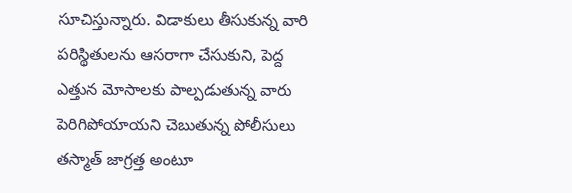సూచిస్తున్నారు. విడాకులు తీసుకున్న వారి పరిస్థితులను ఆసరాగా చేసుకుని, పెద్ద ఎత్తున మోసాలకు పాల్పడుతున్న వారు పెరిగిపోయాయని చెబుతున్న పోలీసులు తస్మాత్ జాగ్రత్త అంటూ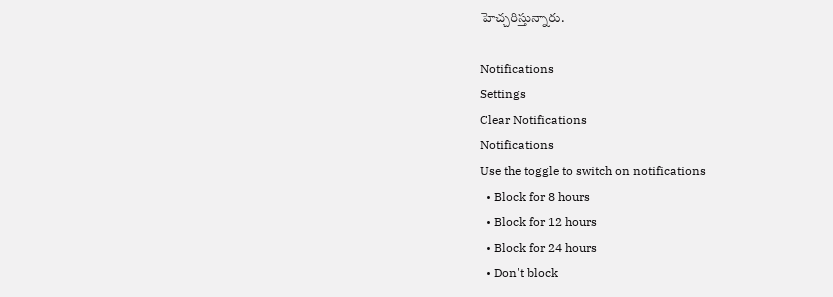హెచ్చరిస్తున్నారు.

Notifications
Settings
Clear Notifications
Notifications
Use the toggle to switch on notifications
  • Block for 8 hours
  • Block for 12 hours
  • Block for 24 hours
  • Don't block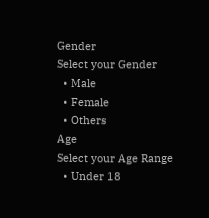Gender
Select your Gender
  • Male
  • Female
  • Others
Age
Select your Age Range
  • Under 18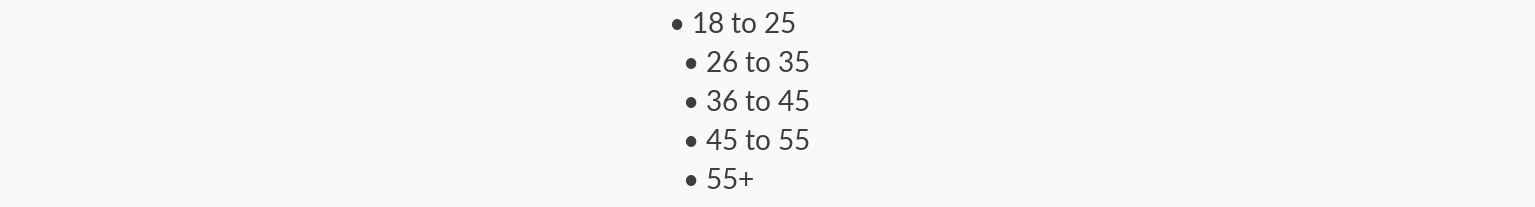• 18 to 25
  • 26 to 35
  • 36 to 45
  • 45 to 55
  • 55+